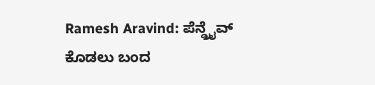Ramesh Aravind: ಪೆನ್ಡ್ರೈವ್ ಕೊಡಲು ಬಂದ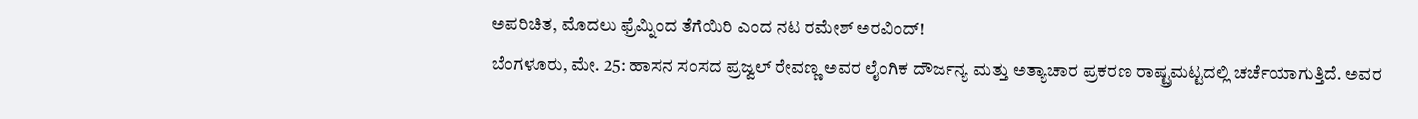ಅಪರಿಚಿತ, ಮೊದಲು ಫ್ರೆಮ್ನಿಂದ ತೆಗೆಯಿರಿ ಎಂದ ನಟ ರಮೇಶ್ ಅರವಿಂದ್!
ಬೆಂಗಳೂರು, ಮೇ. 25: ಹಾಸನ ಸಂಸದ ಪ್ರಜ್ವಲ್ ರೇವಣ್ಣ ಅವರ ಲೈಂಗಿಕ ದೌರ್ಜನ್ಯ ಮತ್ತು ಅತ್ಯಾಚಾರ ಪ್ರಕರಣ ರಾಷ್ಟ್ರಮಟ್ಟದಲ್ಲಿ ಚರ್ಚೆಯಾಗುತ್ತಿದೆ. ಅವರ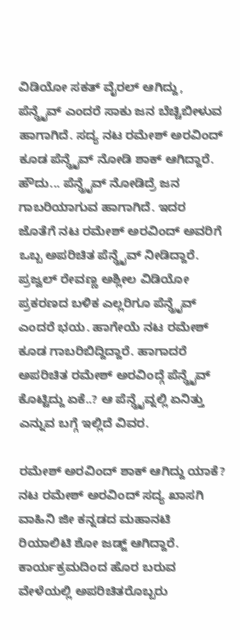ವಿಡಿಯೋ ಸಕತ್ ವೈರಲ್ ಆಗಿದ್ದು, ಪೆನ್ಡ್ರೈವ್ ಎಂದರೆ ಸಾಕು ಜನ ಬೆಚ್ಚಿಬೀಳುವ ಹಾಗಾಗಿದೆ. ಸದ್ಯ ನಟ ರಮೇಶ್ ಅರವಿಂದ್ ಕೂಡ ಪೆನ್ಡ್ರೈವ್ ನೋಡಿ ಶಾಕ್ ಆಗಿದ್ದಾರೆ.
ಹೌದು... ಪೆನ್ಡ್ರೈವ್ ನೋಡಿದ್ರೆ ಜನ ಗಾಬರಿಯಾಗುವ ಹಾಗಾಗಿದೆ. ಇದರ ಜೊತೆಗೆ ನಟ ರಮೇಶ್ ಅರವಿಂದ್ ಅವರಿಗೆ ಒಬ್ಬ ಅಪರಿಚಿತ ಪೆನ್ಡ್ರೈವ್ ನೀಡಿದ್ದಾರೆ. ಪ್ರಜ್ವಲ್ ರೇವಣ್ಣ ಅಶ್ಲೀಲ ವಿಡಿಯೋ ಪ್ರಕರಣದ ಬಳಿಕ ಎಲ್ಲರಿಗೂ ಪೆನ್ಡ್ರೈವ್ ಎಂದರೆ ಭಯ. ಹಾಗೇಯೆ ನಟ ರಮೇಶ್ ಕೂಡ ಗಾಬರಿಬಿದ್ದಿದ್ದಾರೆ. ಹಾಗಾದರೆ ಅಪರಿಚಿತ ರಮೇಶ್ ಅರವಿಂದ್ಗೆ ಪೆನ್ಡ್ರೈವ್ ಕೊಟ್ಟಿದ್ದು ಏಕೆ..? ಆ ಪೆನ್ಡ್ರೈವ್ನಲ್ಲಿ ಏನಿತ್ತು ಎನ್ನುವ ಬಗ್ಗೆ ಇಲ್ಲಿದೆ ವಿವರ.

ರಮೇಶ್ ಅರವಿಂದ್ ಶಾಕ್ ಆಗಿದ್ದು ಯಾಕೆ?
ನಟ ರಮೇಶ್ ಅರವಿಂದ್ ಸದ್ಯ ಖಾಸಗಿ ವಾಹಿನಿ ಜೀ ಕನ್ನಡದ ಮಹಾನಟಿ ರಿಯಾಲಿಟಿ ಶೋ ಜಡ್ಜ್ ಆಗಿದ್ದಾರೆ. ಕಾರ್ಯಕ್ರಮದಿಂದ ಹೊರ ಬರುವ ವೇಳೆಯಲ್ಲಿ ಅಪರಿಚಿತರೊಬ್ಬರು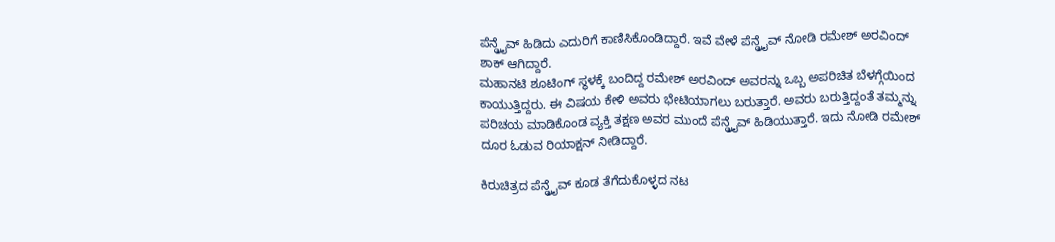ಪೆನ್ಡ್ರೈವ್ ಹಿಡಿದು ಎದುರಿಗೆ ಕಾಣಿಸಿಕೊಂಡಿದ್ದಾರೆ. ಇವೆ ವೇಳೆ ಪೆನ್ಡ್ರೈವ್ ನೋಡಿ ರಮೇಶ್ ಅರವಿಂದ್ ಶಾಕ್ ಆಗಿದ್ದಾರೆ.
ಮಹಾನಟಿ ಶೂಟಿಂಗ್ ಸ್ಥಳಕ್ಕೆ ಬಂದಿದ್ದ ರಮೇಶ್ ಅರವಿಂದ್ ಅವರನ್ನು ಒಬ್ಬ ಅಪರಿಚಿತ ಬೆಳಗ್ಗೆಯಿಂದ ಕಾಯುತ್ತಿದ್ದರು. ಈ ವಿಷಯ ಕೇಳಿ ಅವರು ಭೇಟಿಯಾಗಲು ಬರುತ್ತಾರೆ. ಅವರು ಬರುತ್ತಿದ್ದಂತೆ ತಮ್ಮನ್ನು ಪರಿಚಯ ಮಾಡಿಕೊಂಡ ವ್ಯಕ್ತಿ ತಕ್ಷಣ ಅವರ ಮುಂದೆ ಪೆನ್ಡ್ರೈವ್ ಹಿಡಿಯುತ್ತಾರೆ. ಇದು ನೋಡಿ ರಮೇಶ್ ದೂರ ಓಡುವ ರಿಯಾಕ್ಷನ್ ನೀಡಿದ್ದಾರೆ.

ಕಿರುಚಿತ್ರದ ಪೆನ್ಡ್ರೈವ್ ಕೂಡ ತೆಗೆದುಕೊಳ್ಳದ ನಟ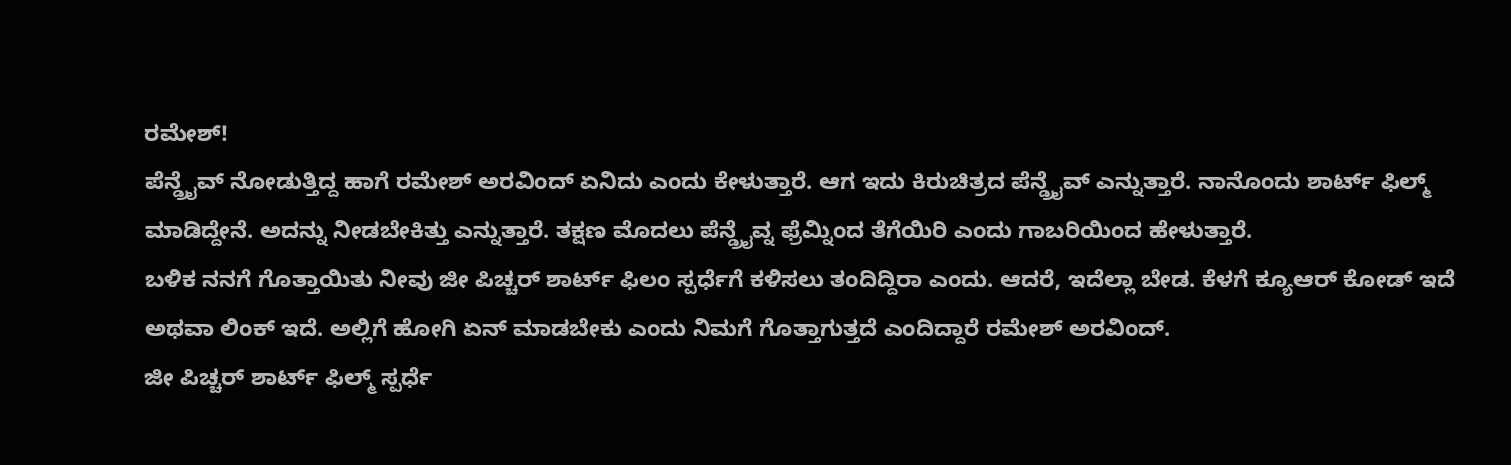ರಮೇಶ್!
ಪೆನ್ಡ್ರೈವ್ ನೋಡುತ್ತಿದ್ದ ಹಾಗೆ ರಮೇಶ್ ಅರವಿಂದ್ ಏನಿದು ಎಂದು ಕೇಳುತ್ತಾರೆ. ಆಗ ಇದು ಕಿರುಚಿತ್ರದ ಪೆನ್ಡ್ರೈವ್ ಎನ್ನುತ್ತಾರೆ. ನಾನೊಂದು ಶಾರ್ಟ್ ಫಿಲ್ಮ್ ಮಾಡಿದ್ದೇನೆ. ಅದನ್ನು ನೀಡಬೇಕಿತ್ತು ಎನ್ನುತ್ತಾರೆ. ತಕ್ಷಣ ಮೊದಲು ಪೆನ್ಡ್ರೈವ್ನ ಫ್ರೆಮ್ನಿಂದ ತೆಗೆಯಿರಿ ಎಂದು ಗಾಬರಿಯಿಂದ ಹೇಳುತ್ತಾರೆ.
ಬಳಿಕ ನನಗೆ ಗೊತ್ತಾಯಿತು ನೀವು ಜೀ ಪಿಚ್ಚರ್ ಶಾರ್ಟ್ ಫಿಲಂ ಸ್ಪರ್ಧೆಗೆ ಕಳಿಸಲು ತಂದಿದ್ದಿರಾ ಎಂದು. ಆದರೆ, ಇದೆಲ್ಲಾ ಬೇಡ. ಕೆಳಗೆ ಕ್ಯೂಆರ್ ಕೋಡ್ ಇದೆ ಅಥವಾ ಲಿಂಕ್ ಇದೆ. ಅಲ್ಲಿಗೆ ಹೋಗಿ ಏನ್ ಮಾಡಬೇಕು ಎಂದು ನಿಮಗೆ ಗೊತ್ತಾಗುತ್ತದೆ ಎಂದಿದ್ದಾರೆ ರಮೇಶ್ ಅರವಿಂದ್.
ಜೀ ಪಿಚ್ಚರ್ ಶಾರ್ಟ್ ಫಿಲ್ಮ್ ಸ್ಪರ್ಧೆ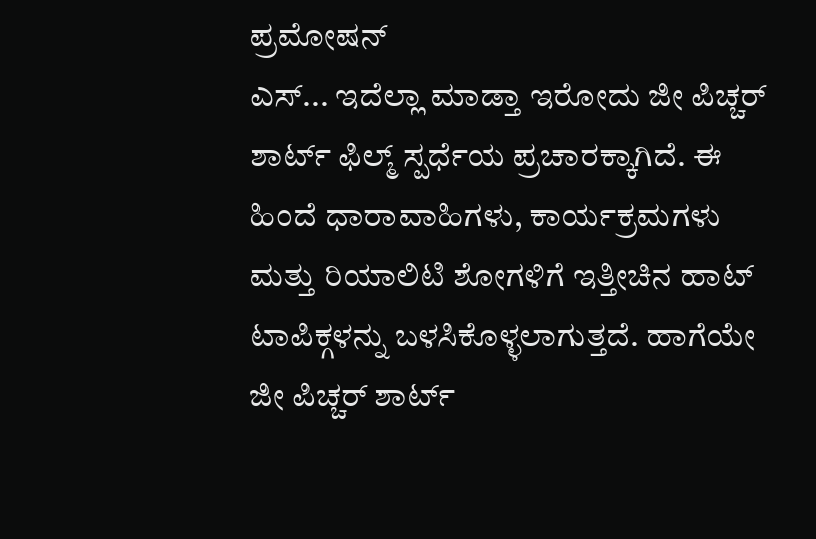ಪ್ರಮೋಷನ್
ಎಸ್... ಇದೆಲ್ಲಾ ಮಾಡ್ತಾ ಇರೋದು ಜೀ ಪಿಚ್ಚರ್ ಶಾರ್ಟ್ ಫಿಲ್ಮ್ ಸ್ಪರ್ಧೆಯ ಪ್ರಚಾರಕ್ಕಾಗಿದೆ. ಈ ಹಿಂದೆ ಧಾರಾವಾಹಿಗಳು, ಕಾರ್ಯಕ್ರಮಗಳು ಮತ್ತು ರಿಯಾಲಿಟಿ ಶೋಗಳಿಗೆ ಇತ್ತೀಚಿನ ಹಾಟ್ ಟಾಪಿಕ್ಗಳನ್ನು ಬಳಸಿಕೊಳ್ಳಲಾಗುತ್ತದೆ. ಹಾಗೆಯೇ ಜೀ ಪಿಚ್ಚರ್ ಶಾರ್ಟ್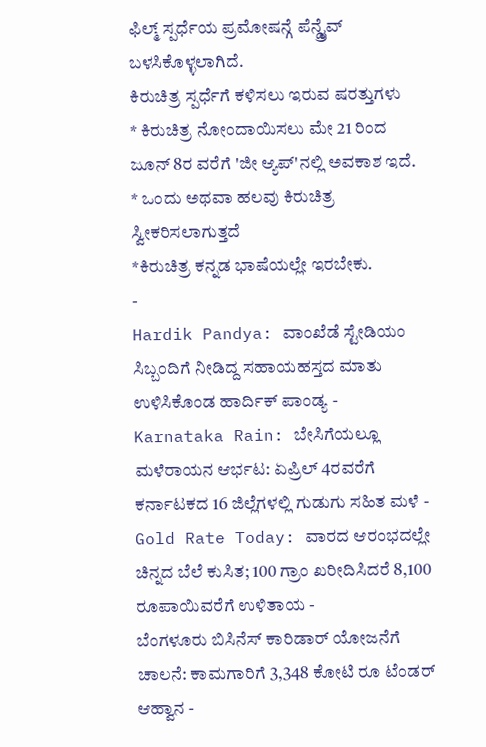ಫಿಲ್ಮ್ ಸ್ಪರ್ಧೆಯ ಪ್ರಮೋಷನ್ಗೆ ಪೆನ್ಡ್ರೈವ್ ಬಳಸಿಕೊಳ್ಳಲಾಗಿದೆ.
ಕಿರುಚಿತ್ರ ಸ್ಪರ್ಧೆಗೆ ಕಳಿಸಲು ಇರುವ ಷರತ್ತುಗಳು
* ಕಿರುಚಿತ್ರ ನೋಂದಾಯಿಸಲು ಮೇ 21 ರಿಂದ ಜೂನ್ 8ರ ವರೆಗೆ 'ಜೀ ಆ್ಯಪ್'ನಲ್ಲಿ ಅವಕಾಶ ಇದೆ.
* ಒಂದು ಅಥವಾ ಹಲವು ಕಿರುಚಿತ್ರ ಸ್ವೀಕರಿಸಲಾಗುತ್ತದೆ
*ಕಿರುಚಿತ್ರ ಕನ್ನಡ ಭಾಷೆಯಲ್ಲೇ ಇರಬೇಕು.
-
Hardik Pandya: ವಾಂಖೆಡೆ ಸ್ಟೇಡಿಯಂ ಸಿಬ್ಬಂದಿಗೆ ನೀಡಿದ್ದ ಸಹಾಯಹಸ್ತದ ಮಾತು ಉಳಿಸಿಕೊಂಡ ಹಾರ್ದಿಕ್ ಪಾಂಡ್ಯ -
Karnataka Rain: ಬೇಸಿಗೆಯಲ್ಲೂ ಮಳೆರಾಯನ ಆರ್ಭಟ: ಏಪ್ರಿಲ್ 4ರವರೆಗೆ ಕರ್ನಾಟಕದ 16 ಜಿಲ್ಲೆಗಳಲ್ಲಿ ಗುಡುಗು ಸಹಿತ ಮಳೆ -
Gold Rate Today: ವಾರದ ಆರಂಭದಲ್ಲೇ ಚಿನ್ನದ ಬೆಲೆ ಕುಸಿತ; 100 ಗ್ರಾಂ ಖರೀದಿಸಿದರೆ 8,100 ರೂಪಾಯಿವರೆಗೆ ಉಳಿತಾಯ -
ಬೆಂಗಳೂರು ಬಿಸಿನೆಸ್ ಕಾರಿಡಾರ್ ಯೋಜನೆಗೆ ಚಾಲನೆ: ಕಾಮಗಾರಿಗೆ 3,348 ಕೋಟಿ ರೂ ಟೆಂಡರ್ ಆಹ್ವಾನ -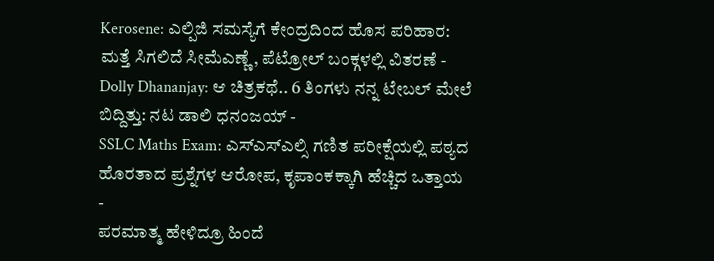Kerosene: ಎಲ್ಪಿಜಿ ಸಮಸ್ಯೆಗೆ ಕೇಂದ್ರದಿಂದ ಹೊಸ ಪರಿಹಾರ: ಮತ್ತೆ ಸಿಗಲಿದೆ ಸೀಮೆಎಣ್ಣೆ, ಪೆಟ್ರೋಲ್ ಬಂಕ್ಗಳಲ್ಲಿ ವಿತರಣೆ -
Dolly Dhananjay: ಆ ಚಿತ್ರಕಥೆ.. 6 ತಿಂಗಳು ನನ್ನ ಟೇಬಲ್ ಮೇಲೆ ಬಿದ್ದಿತ್ತು: ನಟ ಡಾಲಿ ಧನಂಜಯ್ -
SSLC Maths Exam: ಎಸ್ಎಸ್ಎಲ್ಸಿ ಗಣಿತ ಪರೀಕ್ಷೆಯಲ್ಲಿ ಪಠ್ಯದ ಹೊರತಾದ ಪ್ರಶ್ನೆಗಳ ಆರೋಪ, ಕೃಪಾಂಕಕ್ಕಾಗಿ ಹೆಚ್ಚಿದ ಒತ್ತಾಯ -
ಪರಮಾತ್ಮ ಹೇಳಿದ್ರೂ ಹಿಂದೆ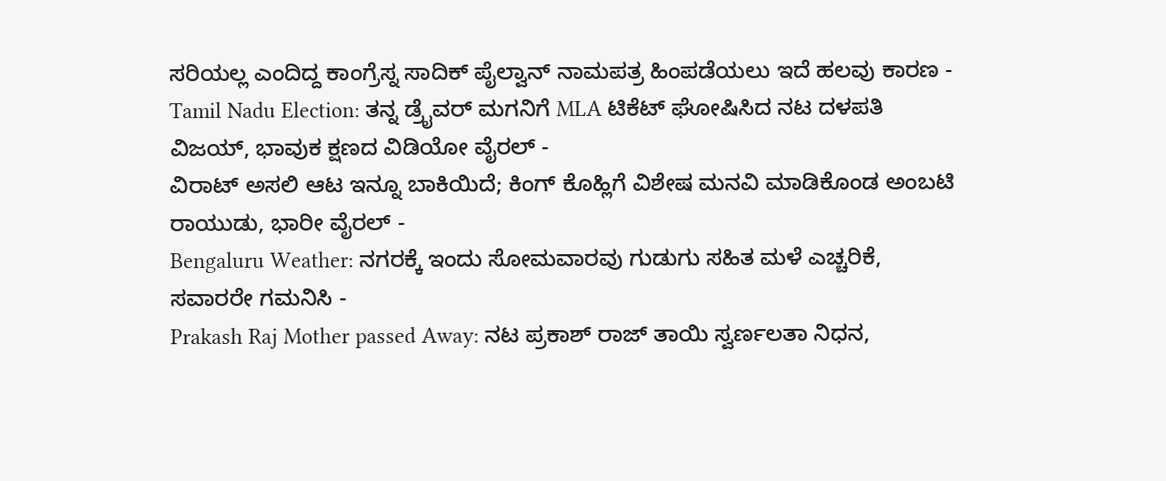ಸರಿಯಲ್ಲ ಎಂದಿದ್ದ ಕಾಂಗ್ರೆಸ್ನ ಸಾದಿಕ್ ಪೈಲ್ವಾನ್ ನಾಮಪತ್ರ ಹಿಂಪಡೆಯಲು ಇದೆ ಹಲವು ಕಾರಣ -
Tamil Nadu Election: ತನ್ನ ಡ್ರೈವರ್ ಮಗನಿಗೆ MLA ಟಿಕೆಟ್ ಘೋಷಿಸಿದ ನಟ ದಳಪತಿ ವಿಜಯ್, ಭಾವುಕ ಕ್ಷಣದ ವಿಡಿಯೋ ವೈರಲ್ -
ವಿರಾಟ್ ಅಸಲಿ ಆಟ ಇನ್ನೂ ಬಾಕಿಯಿದೆ; ಕಿಂಗ್ ಕೊಹ್ಲಿಗೆ ವಿಶೇಷ ಮನವಿ ಮಾಡಿಕೊಂಡ ಅಂಬಟಿ ರಾಯುಡು, ಭಾರೀ ವೈರಲ್ -
Bengaluru Weather: ನಗರಕ್ಕೆ ಇಂದು ಸೋಮವಾರವು ಗುಡುಗು ಸಹಿತ ಮಳೆ ಎಚ್ಚರಿಕೆ, ಸವಾರರೇ ಗಮನಿಸಿ -
Prakash Raj Mother passed Away: ನಟ ಪ್ರಕಾಶ್ ರಾಜ್ ತಾಯಿ ಸ್ವರ್ಣಲತಾ ನಿಧನ,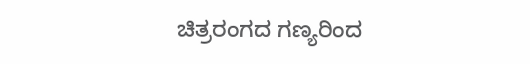ಚಿತ್ರರಂಗದ ಗಣ್ಯರಿಂದ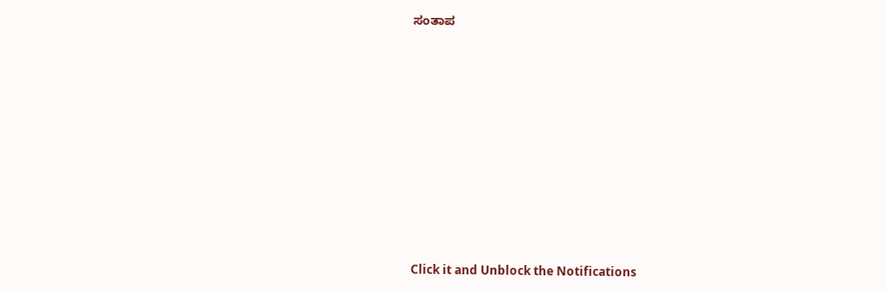ಸಂತಾಪ












Click it and Unblock the Notifications